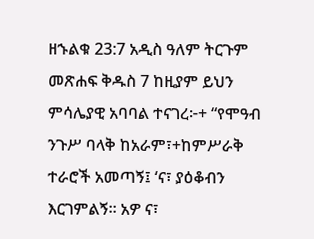ዘኁልቁ 23:7 አዲስ ዓለም ትርጉም መጽሐፍ ቅዱስ 7 ከዚያም ይህን ምሳሌያዊ አባባል ተናገረ፦+ “የሞዓብ ንጉሥ ባላቅ ከአራም፣+ከምሥራቅ ተራሮች አመጣኝ፤ ‘ና፣ ያዕቆብን እርገምልኝ። አዎ ና፣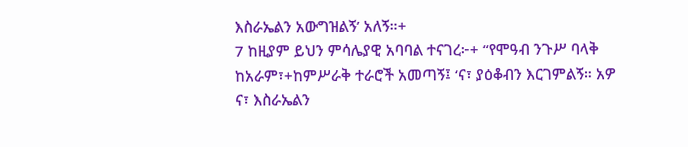እስራኤልን አውግዝልኝ’ አለኝ።+
7 ከዚያም ይህን ምሳሌያዊ አባባል ተናገረ፦+ “የሞዓብ ንጉሥ ባላቅ ከአራም፣+ከምሥራቅ ተራሮች አመጣኝ፤ ‘ና፣ ያዕቆብን እርገምልኝ። አዎ ና፣ እስራኤልን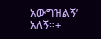አውግዝልኝ’ አለኝ።+